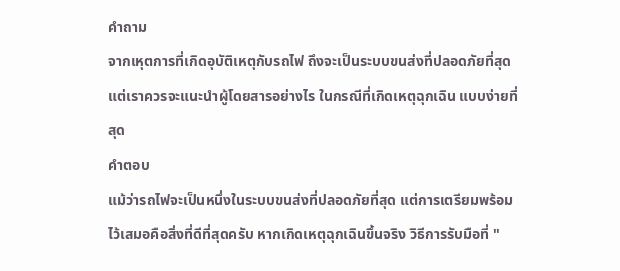คำถาม
จากเหุตการที่เกิดอุบัติเหตุกับรถไฟ ถึงจะเป็นระบบขนส่งที่ปลอดภัยที่สุด แต่เราควรจะแนะนำผู้โดยสารอย่างไร ในกรณีที่เกิดเหตุฉุกเฉิน แบบง่ายที่สุด
คำตอบ
แม้ว่ารถไฟจะเป็นหนึ่งในระบบขนส่งที่ปลอดภัยที่สุด แต่การเตรียมพร้อมไว้เสมอคือสิ่งที่ดีที่สุดครับ หากเกิดเหตุฉุกเฉินขึ้นจริง วิธีการรับมือที่ "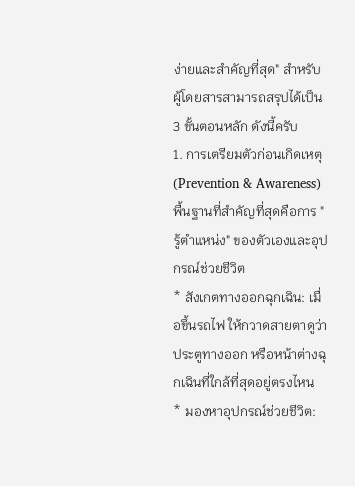ง่ายและสำคัญที่สุด" สำหรับผู้โดยสารสามารถสรุปได้เป็น 3 ขั้นตอนหลัก ดังนี้ครับ
1. การเตรียมตัวก่อนเกิดเหตุ (Prevention & Awareness)
พื้นฐานที่สำคัญที่สุดคือการ "รู้ตำแหน่ง" ของตัวเองและอุปกรณ์ช่วยชีวิต
* สังเกตทางออกฉุกเฉิน: เมื่อขึ้นรถไฟ ให้กวาดสายตาดูว่าประตูทางออก หรือหน้าต่างฉุกเฉินที่ใกล้ที่สุดอยู่ตรงไหน
* มองหาอุปกรณ์ช่วยชีวิต: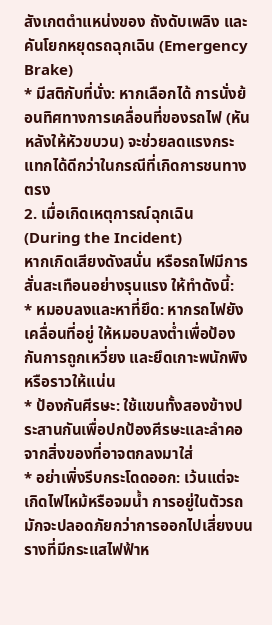สังเกตตำแหน่งของ ถังดับเพลิง และ คันโยกหยุดรถฉุกเฉิน (Emergency Brake)
* มีสติกับที่นั่ง: หากเลือกได้ การนั่งย้อนทิศทางการเคลื่อนที่ของรถไฟ (หันหลังให้หัวขบวน) จะช่วยลดแรงกระแทกได้ดีกว่าในกรณีที่เกิดการชนทางตรง
2. เมื่อเกิดเหตุการณ์ฉุกเฉิน (During the Incident)
หากเกิดเสียงดังสนั่น หรือรถไฟมีการสั่นสะเทือนอย่างรุนแรง ให้ทำดังนี้:
* หมอบลงและหาที่ยึด: หากรถไฟยังเคลื่อนที่อยู่ ให้หมอบลงต่ำเพื่อป้องกันการถูกเหวี่ยง และยึดเกาะพนักพิงหรือราวให้แน่น
* ป้องกันศีรษะ: ใช้แขนทั้งสองข้างประสานกันเพื่อปกป้องศีรษะและลำคอจากสิ่งของที่อาจตกลงมาใส่
* อย่าเพิ่งรีบกระโดดออก: เว้นแต่จะเกิดไฟไหม้หรือจมน้ำ การอยู่ในตัวรถมักจะปลอดภัยกว่าการออกไปเสี่ยงบนรางที่มีกระแสไฟฟ้าห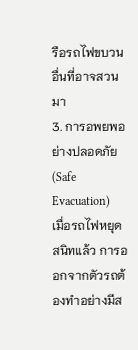รือรถไฟขบวนอื่นที่อาจสวนมา
3. การอพยพอย่างปลอดภัย (Safe Evacuation)
เมื่อรถไฟหยุดสนิทแล้ว การออกจากตัวรถต้องทำอย่างมีส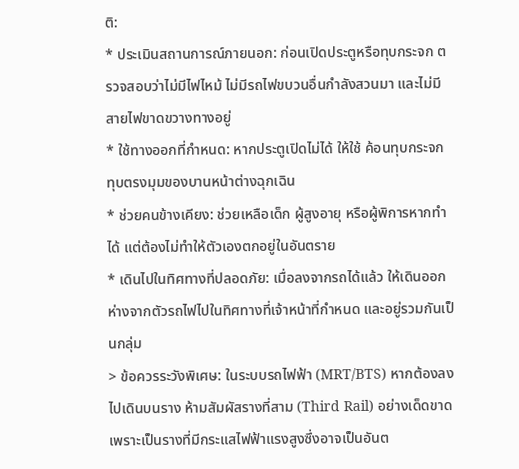ติ:
* ประเมินสถานการณ์ภายนอก: ก่อนเปิดประตูหรือทุบกระจก ตรวจสอบว่าไม่มีไฟไหม้ ไม่มีรถไฟขบวนอื่นกำลังสวนมา และไม่มีสายไฟขาดขวางทางอยู่
* ใช้ทางออกที่กำหนด: หากประตูเปิดไม่ได้ ให้ใช้ ค้อนทุบกระจก ทุบตรงมุมของบานหน้าต่างฉุกเฉิน
* ช่วยคนข้างเคียง: ช่วยเหลือเด็ก ผู้สูงอายุ หรือผู้พิการหากทำได้ แต่ต้องไม่ทำให้ตัวเองตกอยู่ในอันตราย
* เดินไปในทิศทางที่ปลอดภัย: เมื่อลงจากรถได้แล้ว ให้เดินออกห่างจากตัวรถไฟไปในทิศทางที่เจ้าหน้าที่กำหนด และอยู่รวมกันเป็นกลุ่ม
> ข้อควรระวังพิเศษ: ในระบบรถไฟฟ้า (MRT/BTS) หากต้องลงไปเดินบนราง ห้ามสัมผัสรางที่สาม (Third Rail) อย่างเด็ดขาด เพราะเป็นรางที่มีกระแสไฟฟ้าแรงสูงซึ่งอาจเป็นอันต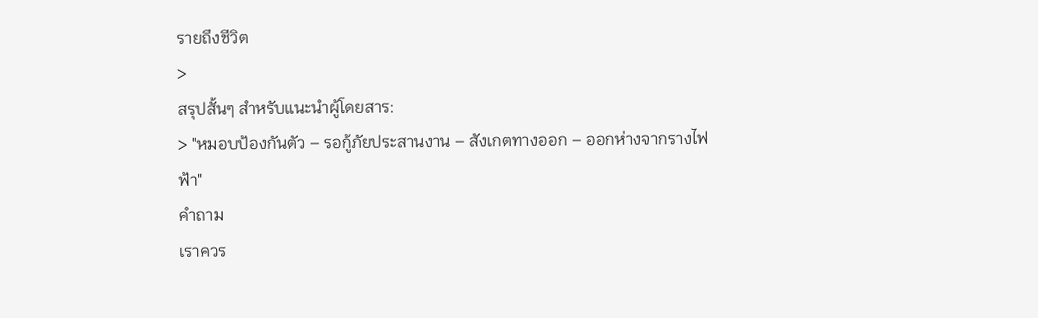รายถึงชีวิต
>
สรุปสั้นๆ สำหรับแนะนำผู้โดยสาร:
> "หมอบป้องกันตัว – รอกู้ภัยประสานงาน – สังเกตทางออก – ออกห่างจากรางไฟฟ้า"
คำถาม
เราควร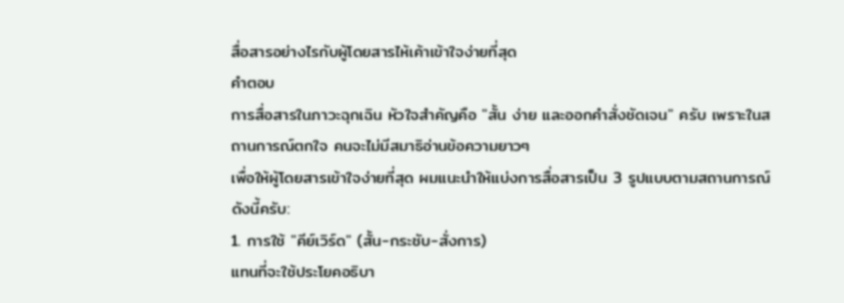สื่อสารอย่างไรกับผู้โดยสารไห้เค้าเข้าใจง่ายที่สุด
คำตอบ
การสื่อสารในภาวะฉุกเฉิน หัวใจสำคัญคือ "สั้น ง่าย และออกคำสั่งชัดเจน" ครับ เพราะในสถานการณ์ตกใจ คนจะไม่มีสมาธิอ่านข้อความยาวๆ
เพื่อให้ผู้โดยสารเข้าใจง่ายที่สุด ผมแนะนำให้แบ่งการสื่อสารเป็น 3 รูปแบบตามสถานการณ์ดังนี้ครับ:
1. การใช้ "คีย์เวิร์ด" (สั้น-กระชับ-สั่งการ)
แทนที่จะใช้ประโยคอธิบา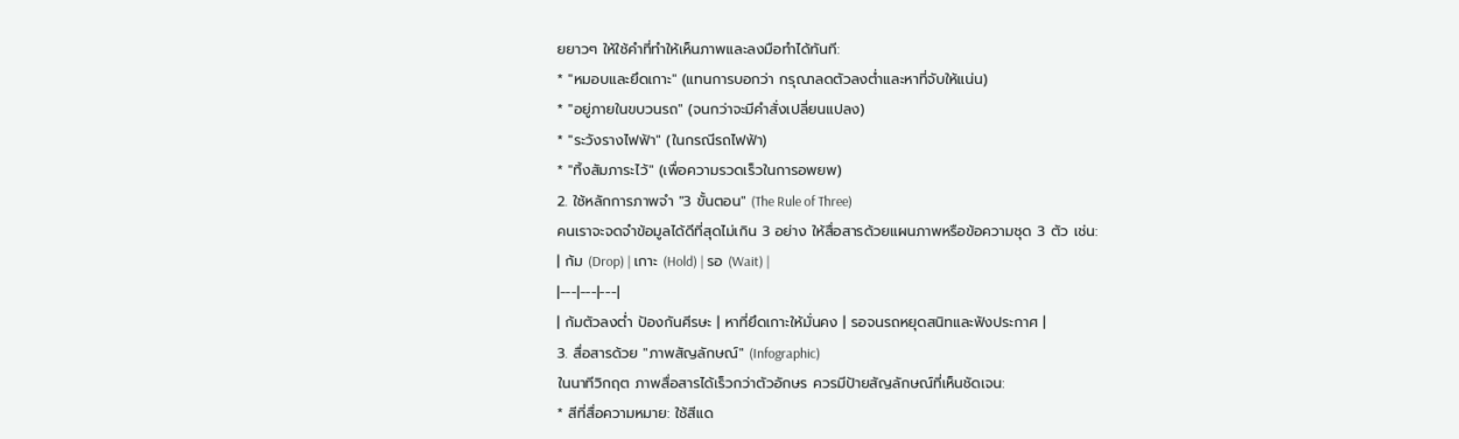ยยาวๆ ให้ใช้คำที่ทำให้เห็นภาพและลงมือทำได้ทันที:
* "หมอบและยึดเกาะ" (แทนการบอกว่า กรุณาลดตัวลงต่ำและหาที่จับให้แน่น)
* "อยู่ภายในขบวนรถ" (จนกว่าจะมีคำสั่งเปลี่ยนแปลง)
* "ระวังรางไฟฟ้า" (ในกรณีรถไฟฟ้า)
* "ทิ้งสัมภาระไว้" (เพื่อความรวดเร็วในการอพยพ)
2. ใช้หลักการภาพจำ "3 ขั้นตอน" (The Rule of Three)
คนเราจะจดจำข้อมูลได้ดีที่สุดไม่เกิน 3 อย่าง ให้สื่อสารด้วยแผนภาพหรือข้อความชุด 3 ตัว เช่น:
| ก้ม (Drop) | เกาะ (Hold) | รอ (Wait) |
|---|---|---|
| ก้มตัวลงต่ำ ป้องกันศีรษะ | หาที่ยึดเกาะให้มั่นคง | รอจนรถหยุดสนิทและฟังประกาศ |
3. สื่อสารด้วย "ภาพสัญลักษณ์" (Infographic)
ในนาทีวิกฤต ภาพสื่อสารได้เร็วกว่าตัวอักษร ควรมีป้ายสัญลักษณ์ที่เห็นชัดเจน:
* สีที่สื่อความหมาย: ใช้สีแด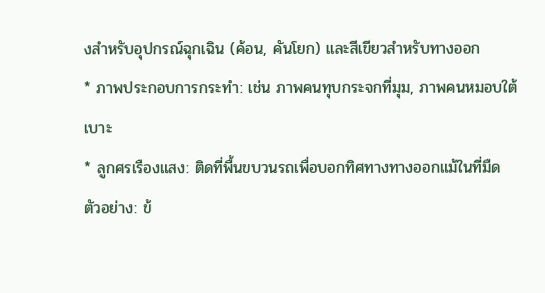งสำหรับอุปกรณ์ฉุกเฉิน (ค้อน, คันโยก) และสีเขียวสำหรับทางออก
* ภาพประกอบการกระทำ: เช่น ภาพคนทุบกระจกที่มุม, ภาพคนหมอบใต้เบาะ
* ลูกศรเรืองแสง: ติดที่พื้นขบวนรถเพื่อบอกทิศทางทางออกแม้ในที่มืด
ตัวอย่าง: ข้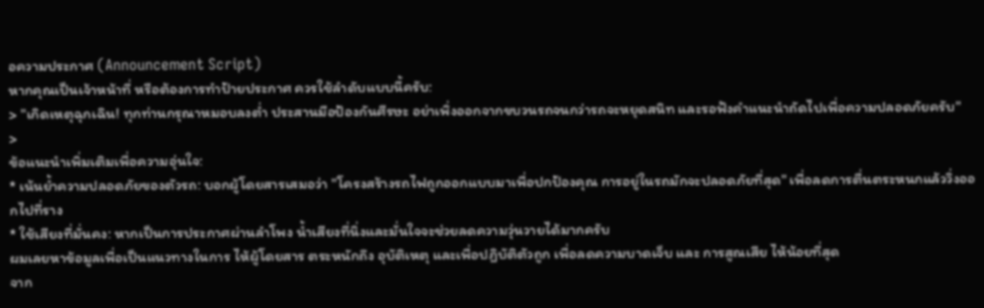อความประกาศ (Announcement Script)
หากคุณเป็นเจ้าหน้าที่ หรือต้องการทำป้ายประกาศ ควรใช้ลำดับแบบนี้ครับ:
> "เกิดเหตุฉุกเฉิน! ทุกท่านกรุณาหมอบลงต่ำ ประสานมือป้องกันศีรษะ อย่าเพิ่งออกจากขบวนรถจนกว่ารถจะหยุดสนิท และรอฟังคำแนะนำถัดไปเพื่อความปลอดภัยครับ"
>
ข้อแนะนำเพิ่มเติมเพื่อความอุ่นใจ:
* เน้นย้ำความปลอดภัยของตัวรถ: บอกผู้โดยสารเสมอว่า "โครงสร้างรถไฟถูกออกแบบมาเพื่อปกป้องคุณ การอยู่ในรถมักจะปลอดภัยที่สุด" เพื่อลดการตื่นตระหนกแล้ววิ่งออกไปที่ราง
* ใช้เสียงที่มั่นคง: หากเป็นการประกาศผ่านลำโพง น้ำเสียงที่นิ่งและมั่นใจจะช่วยลดความวุ่นวายได้มากครับ
ผมเลยหาข้อมูลเพื่อเป็นแนวทางในการ ไห้ผู้โดยสาร ตระหนักถึง อุบัติเหตุ และเพื่อปฎิบัติตัวถูก เพื่อลดความบาดเจ็บ และ การสูณเสีย ไห้น้อยที่สุด
จาก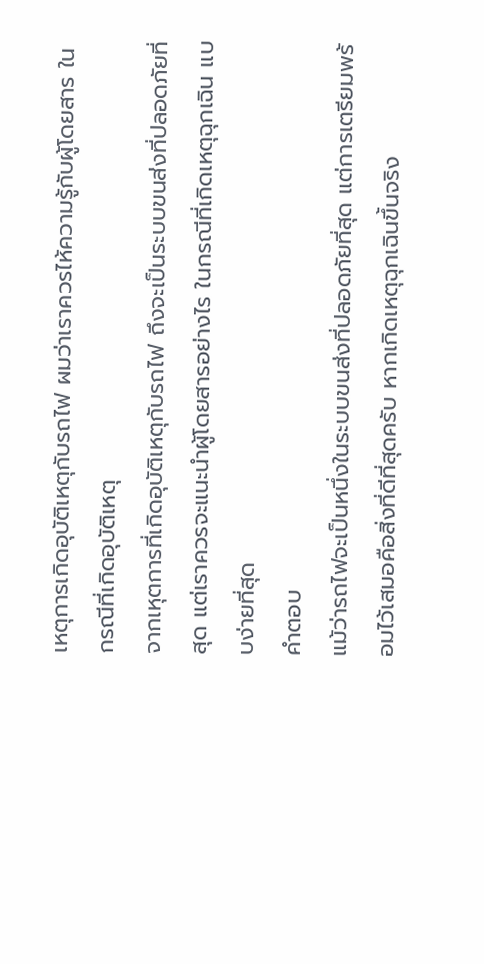เหตุการเกิดอุบัติเหตุกับรถไฟ ผมว่าเราควรไห้ความรู้กับผู้โดยสาร ในกรณีที่เกิดอุบัติเหตุ
จากเหุตการที่เกิดอุบัติเหตุกับรถไฟ ถึงจะเป็นระบบขนส่งที่ปลอดภัยที่สุด แต่เราควรจะแนะนำผู้โดยสารอย่างไร ในกรณีที่เกิดเหตุฉุกเฉิน แบบง่ายที่สุด
คำตอบ
แม้ว่ารถไฟจะเป็นหนึ่งในระบบขนส่งที่ปลอดภัยที่สุด แต่การเตรียมพร้อมไว้เสมอคือสิ่งที่ดีที่สุดครับ หากเกิดเหตุฉุกเฉินขึ้นจริง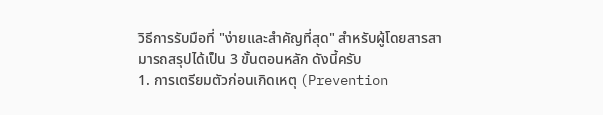วิธีการรับมือที่ "ง่ายและสำคัญที่สุด" สำหรับผู้โดยสารสามารถสรุปได้เป็น 3 ขั้นตอนหลัก ดังนี้ครับ
1. การเตรียมตัวก่อนเกิดเหตุ (Prevention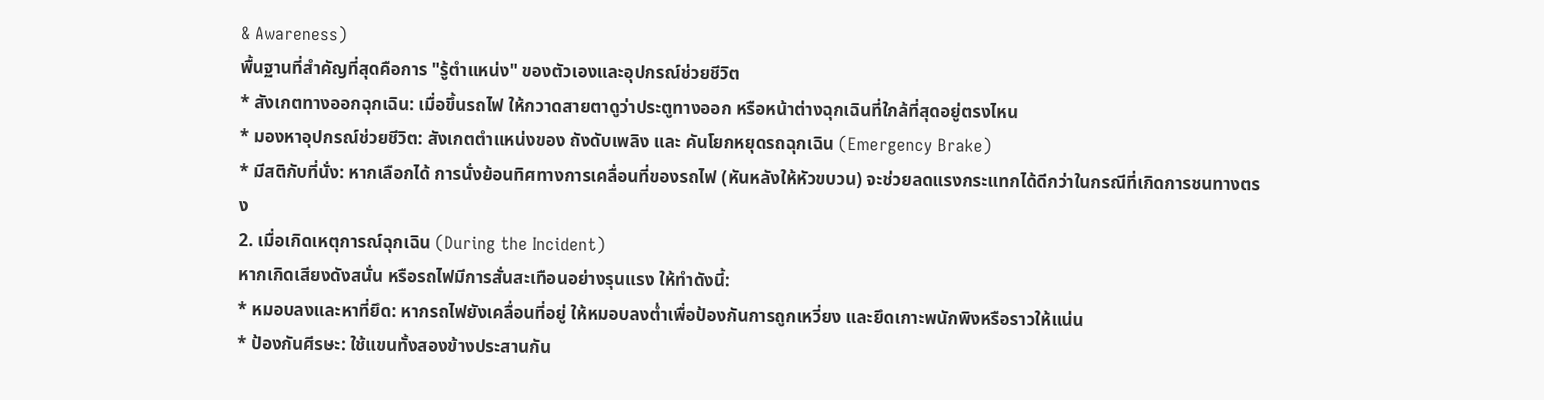& Awareness)
พื้นฐานที่สำคัญที่สุดคือการ "รู้ตำแหน่ง" ของตัวเองและอุปกรณ์ช่วยชีวิต
* สังเกตทางออกฉุกเฉิน: เมื่อขึ้นรถไฟ ให้กวาดสายตาดูว่าประตูทางออก หรือหน้าต่างฉุกเฉินที่ใกล้ที่สุดอยู่ตรงไหน
* มองหาอุปกรณ์ช่วยชีวิต: สังเกตตำแหน่งของ ถังดับเพลิง และ คันโยกหยุดรถฉุกเฉิน (Emergency Brake)
* มีสติกับที่นั่ง: หากเลือกได้ การนั่งย้อนทิศทางการเคลื่อนที่ของรถไฟ (หันหลังให้หัวขบวน) จะช่วยลดแรงกระแทกได้ดีกว่าในกรณีที่เกิดการชนทางตรง
2. เมื่อเกิดเหตุการณ์ฉุกเฉิน (During the Incident)
หากเกิดเสียงดังสนั่น หรือรถไฟมีการสั่นสะเทือนอย่างรุนแรง ให้ทำดังนี้:
* หมอบลงและหาที่ยึด: หากรถไฟยังเคลื่อนที่อยู่ ให้หมอบลงต่ำเพื่อป้องกันการถูกเหวี่ยง และยึดเกาะพนักพิงหรือราวให้แน่น
* ป้องกันศีรษะ: ใช้แขนทั้งสองข้างประสานกัน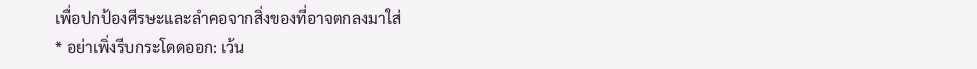เพื่อปกป้องศีรษะและลำคอจากสิ่งของที่อาจตกลงมาใส่
* อย่าเพิ่งรีบกระโดดออก: เว้น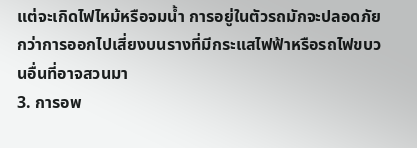แต่จะเกิดไฟไหม้หรือจมน้ำ การอยู่ในตัวรถมักจะปลอดภัยกว่าการออกไปเสี่ยงบนรางที่มีกระแสไฟฟ้าหรือรถไฟขบวนอื่นที่อาจสวนมา
3. การอพ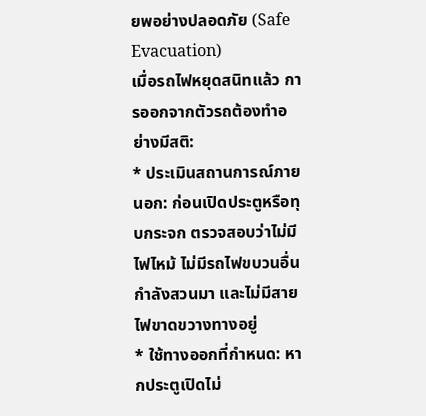ยพอย่างปลอดภัย (Safe Evacuation)
เมื่อรถไฟหยุดสนิทแล้ว การออกจากตัวรถต้องทำอย่างมีสติ:
* ประเมินสถานการณ์ภายนอก: ก่อนเปิดประตูหรือทุบกระจก ตรวจสอบว่าไม่มีไฟไหม้ ไม่มีรถไฟขบวนอื่นกำลังสวนมา และไม่มีสายไฟขาดขวางทางอยู่
* ใช้ทางออกที่กำหนด: หากประตูเปิดไม่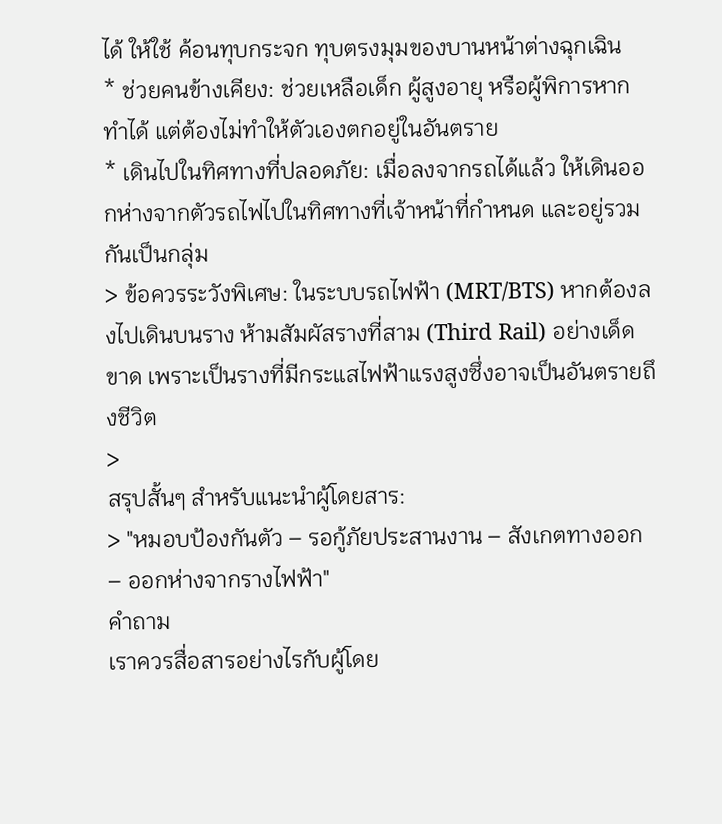ได้ ให้ใช้ ค้อนทุบกระจก ทุบตรงมุมของบานหน้าต่างฉุกเฉิน
* ช่วยคนข้างเคียง: ช่วยเหลือเด็ก ผู้สูงอายุ หรือผู้พิการหากทำได้ แต่ต้องไม่ทำให้ตัวเองตกอยู่ในอันตราย
* เดินไปในทิศทางที่ปลอดภัย: เมื่อลงจากรถได้แล้ว ให้เดินออกห่างจากตัวรถไฟไปในทิศทางที่เจ้าหน้าที่กำหนด และอยู่รวมกันเป็นกลุ่ม
> ข้อควรระวังพิเศษ: ในระบบรถไฟฟ้า (MRT/BTS) หากต้องลงไปเดินบนราง ห้ามสัมผัสรางที่สาม (Third Rail) อย่างเด็ดขาด เพราะเป็นรางที่มีกระแสไฟฟ้าแรงสูงซึ่งอาจเป็นอันตรายถึงชีวิต
>
สรุปสั้นๆ สำหรับแนะนำผู้โดยสาร:
> "หมอบป้องกันตัว – รอกู้ภัยประสานงาน – สังเกตทางออก – ออกห่างจากรางไฟฟ้า"
คำถาม
เราควรสื่อสารอย่างไรกับผู้โดย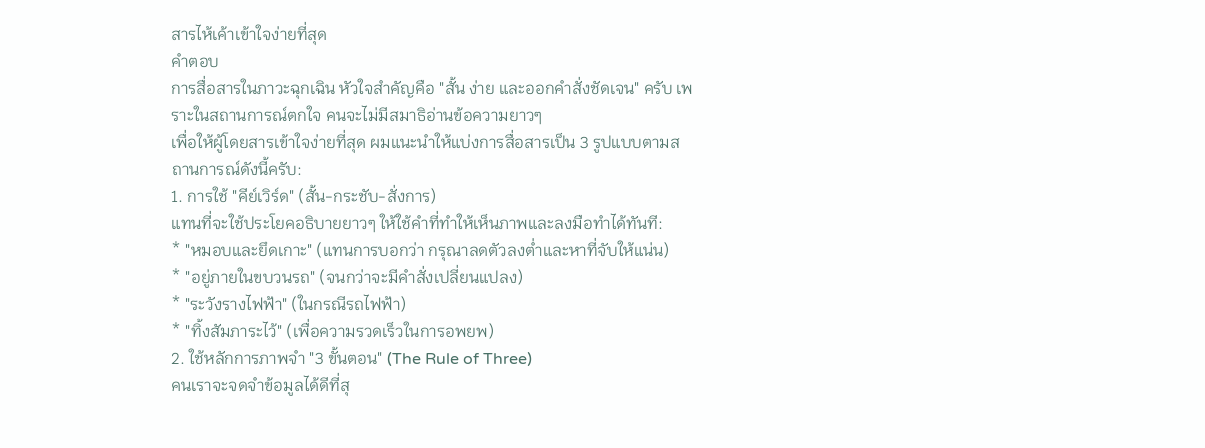สารไห้เค้าเข้าใจง่ายที่สุด
คำตอบ
การสื่อสารในภาวะฉุกเฉิน หัวใจสำคัญคือ "สั้น ง่าย และออกคำสั่งชัดเจน" ครับ เพราะในสถานการณ์ตกใจ คนจะไม่มีสมาธิอ่านข้อความยาวๆ
เพื่อให้ผู้โดยสารเข้าใจง่ายที่สุด ผมแนะนำให้แบ่งการสื่อสารเป็น 3 รูปแบบตามสถานการณ์ดังนี้ครับ:
1. การใช้ "คีย์เวิร์ด" (สั้น-กระชับ-สั่งการ)
แทนที่จะใช้ประโยคอธิบายยาวๆ ให้ใช้คำที่ทำให้เห็นภาพและลงมือทำได้ทันที:
* "หมอบและยึดเกาะ" (แทนการบอกว่า กรุณาลดตัวลงต่ำและหาที่จับให้แน่น)
* "อยู่ภายในขบวนรถ" (จนกว่าจะมีคำสั่งเปลี่ยนแปลง)
* "ระวังรางไฟฟ้า" (ในกรณีรถไฟฟ้า)
* "ทิ้งสัมภาระไว้" (เพื่อความรวดเร็วในการอพยพ)
2. ใช้หลักการภาพจำ "3 ขั้นตอน" (The Rule of Three)
คนเราจะจดจำข้อมูลได้ดีที่สุ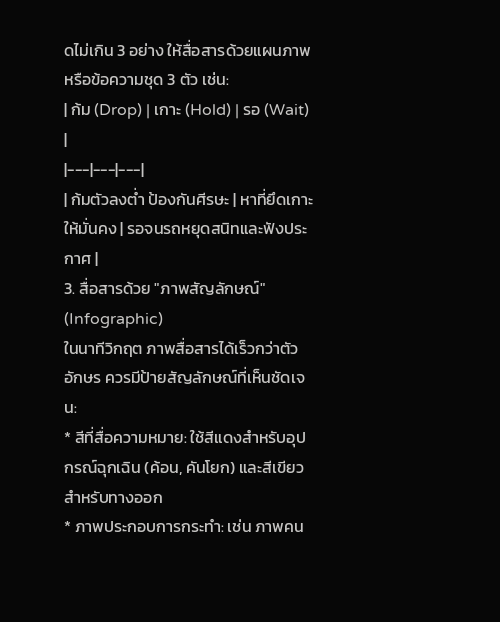ดไม่เกิน 3 อย่าง ให้สื่อสารด้วยแผนภาพหรือข้อความชุด 3 ตัว เช่น:
| ก้ม (Drop) | เกาะ (Hold) | รอ (Wait) |
|---|---|---|
| ก้มตัวลงต่ำ ป้องกันศีรษะ | หาที่ยึดเกาะให้มั่นคง | รอจนรถหยุดสนิทและฟังประกาศ |
3. สื่อสารด้วย "ภาพสัญลักษณ์" (Infographic)
ในนาทีวิกฤต ภาพสื่อสารได้เร็วกว่าตัวอักษร ควรมีป้ายสัญลักษณ์ที่เห็นชัดเจน:
* สีที่สื่อความหมาย: ใช้สีแดงสำหรับอุปกรณ์ฉุกเฉิน (ค้อน, คันโยก) และสีเขียวสำหรับทางออก
* ภาพประกอบการกระทำ: เช่น ภาพคน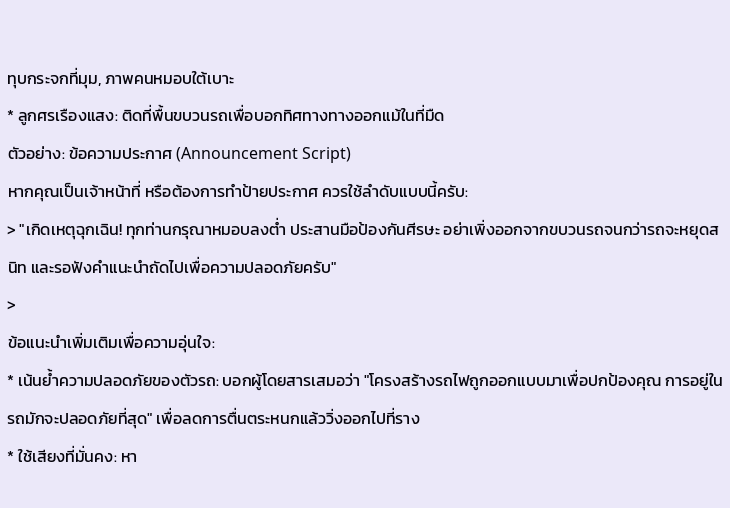ทุบกระจกที่มุม, ภาพคนหมอบใต้เบาะ
* ลูกศรเรืองแสง: ติดที่พื้นขบวนรถเพื่อบอกทิศทางทางออกแม้ในที่มืด
ตัวอย่าง: ข้อความประกาศ (Announcement Script)
หากคุณเป็นเจ้าหน้าที่ หรือต้องการทำป้ายประกาศ ควรใช้ลำดับแบบนี้ครับ:
> "เกิดเหตุฉุกเฉิน! ทุกท่านกรุณาหมอบลงต่ำ ประสานมือป้องกันศีรษะ อย่าเพิ่งออกจากขบวนรถจนกว่ารถจะหยุดสนิท และรอฟังคำแนะนำถัดไปเพื่อความปลอดภัยครับ"
>
ข้อแนะนำเพิ่มเติมเพื่อความอุ่นใจ:
* เน้นย้ำความปลอดภัยของตัวรถ: บอกผู้โดยสารเสมอว่า "โครงสร้างรถไฟถูกออกแบบมาเพื่อปกป้องคุณ การอยู่ในรถมักจะปลอดภัยที่สุด" เพื่อลดการตื่นตระหนกแล้ววิ่งออกไปที่ราง
* ใช้เสียงที่มั่นคง: หา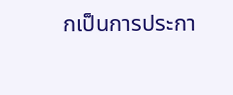กเป็นการประกา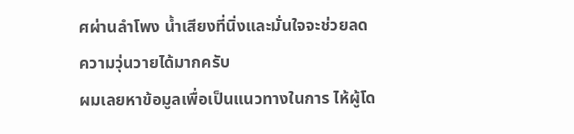ศผ่านลำโพง น้ำเสียงที่นิ่งและมั่นใจจะช่วยลดความวุ่นวายได้มากครับ
ผมเลยหาข้อมูลเพื่อเป็นแนวทางในการ ไห้ผู้โด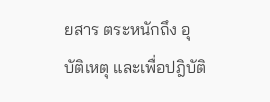ยสาร ตระหนักถึง อุบัติเหตุ และเพื่อปฎิบัติ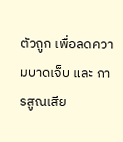ตัวถูก เพื่อลดความบาดเจ็บ และ การสูณเสีย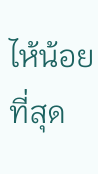ไห้น้อยที่สุด